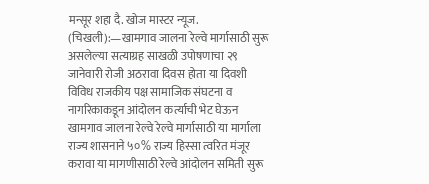मन्सूर शहा दै. खोज मास्टर न्यूज. (चिखली):—खामगाव जालना रेल्वे मार्गासाठी सुरू असलेल्या सत्याग्रह साखळी उपोषणाचा २९ जानेवारी रोजी अठरावा दिवस होता या दिवशी विविध राजकीय पक्ष सामाजिक संघटना व नागरिकाकडून आंदोलन कर्त्याची भेट घेऊन खामगाव जालना रेल्वे रेल्वे मार्गासाठी या मार्गाला राज्य शासनाने ५०% राज्य हिस्सा त्वरित मंजूर करावा या मागणीसाठी रेल्वे आंदोलन समिती सुरू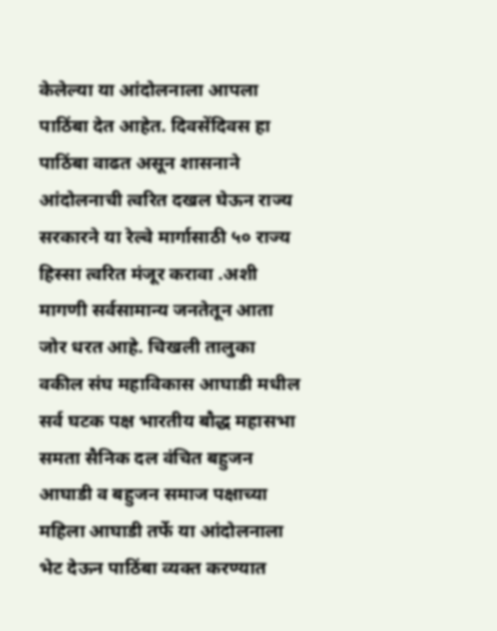केलेल्या या आंदोलनाला आपला पाठिंबा देत आहेत. दिवसेंदिवस हा पाठिंबा वाढत असून शासनाने आंदोलनाची त्वरित दखल घेऊन राज्य सरकारने या रेल्वे मार्गासाठी ५० राज्य हिस्सा त्वरित मंजूर करावा .अशी मागणी सर्वसामान्य जनतेतून आता जोर धरत आहे. चिखली तालुका वकील संघ महाविकास आघाडी मधील सर्व घटक पक्ष भारतीय बौद्ध महासभा समता सैनिक दल वंचित बहुजन आघाडी व बहुजन समाज पक्षाच्या महिला आघाडी तर्फे या आंदोलनाला भेट देऊन पाठिंबा व्यक्त करण्यात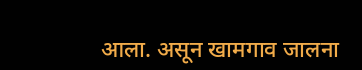आला. असून खामगाव जालना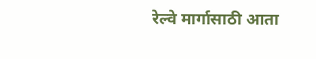रेल्वे मार्गासाठी आता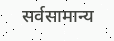सर्वसामान्य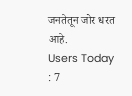जनतेतून जोर धरत आहे.
Users Today : 7